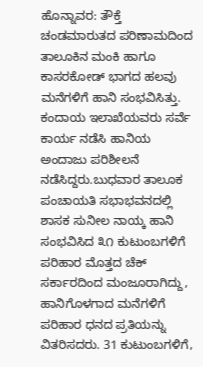ಹೊನ್ನಾವರ: ತೌಕ್ತೆ ಚಂಡಮಾರುತದ ಪರಿಣಾಮದಿಂದ ತಾಲೂಕಿನ ಮಂಕಿ ಹಾಗೂ ಕಾಸರಕೋಡ್ ಭಾಗದ ಹಲವು ಮನೆಗಳಿಗೆ ಹಾನಿ ಸಂಭವಿಸಿತ್ತು. ಕಂದಾಯ ಇಲಾಖೆಯವರು ಸರ್ವೆ ಕಾರ್ಯ ನಡೆಸಿ ಹಾನಿಯ ಅಂದಾಜು ಪರಿಶೀಲನೆ ನಡೆಸಿದ್ದರು.ಬುಧವಾರ ತಾಲೂಕ ಪಂಚಾಯತಿ ಸಭಾಭವನದಲ್ಲಿ ಶಾಸಕ ಸುನೀಲ ನಾಯ್ಕ ಹಾನಿ ಸಂಭವಿಸಿದ ೩೧ ಕುಟುಂಬಗಳಿಗೆ ಪರಿಹಾರ ಮೊತ್ತದ ಚೆಕ್ ಸರ್ಕಾರದಿಂದ ಮಂಜೂರಾಗಿದ್ದು, ಹಾನಿಗೊಳಗಾದ ಮನೆಗಳಿಗೆ ಪರಿಹಾರ ಧನದ ಪ್ರತಿಯನ್ನು ವಿತರಿಸದರು. 31 ಕುಟುಂಬಗಳಿಗೆ,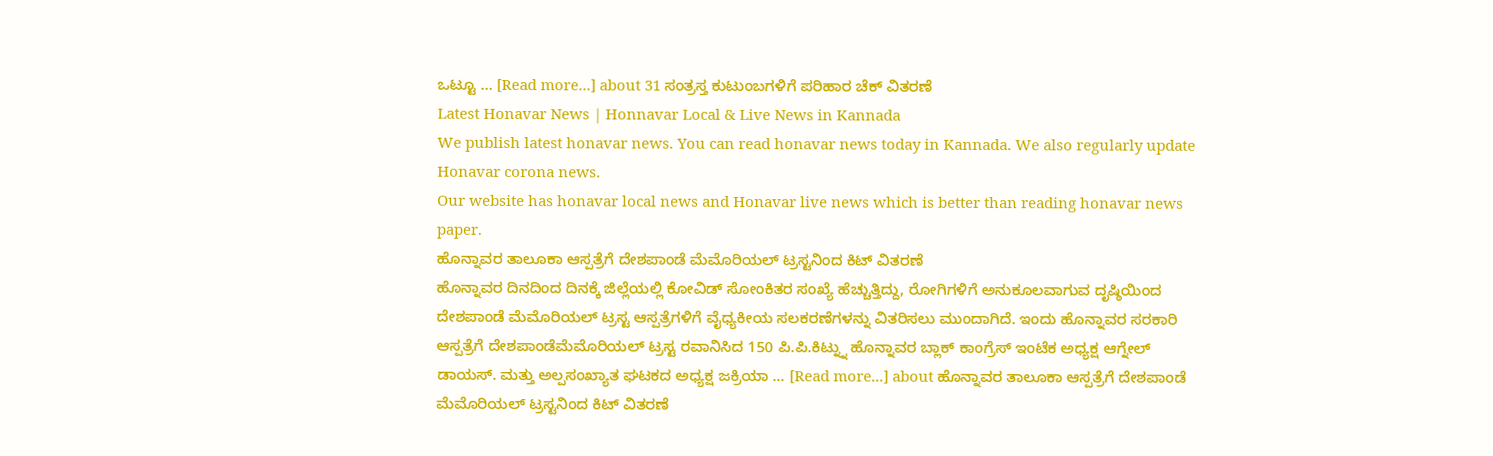ಒಟ್ಟೂ … [Read more...] about 31 ಸಂತ್ರಸ್ತ ಕುಟುಂಬಗಳಿಗೆ ಪರಿಹಾರ ಚೆಕ್ ವಿತರಣೆ
Latest Honavar News | Honnavar Local & Live News in Kannada
We publish latest honavar news. You can read honavar news today in Kannada. We also regularly update Honavar corona news.
Our website has honavar local news and Honavar live news which is better than reading honavar news paper.
ಹೊನ್ನಾವರ ತಾಲೂಕಾ ಆಸ್ಪತ್ರೆಗೆ ದೇಶಪಾಂಡೆ ಮೆಮೊರಿಯಲ್ ಟ್ರಸ್ಟನಿಂದ ಕಿಟ್ ವಿತರಣೆ
ಹೊನ್ನಾವರ ದಿನದಿಂದ ದಿನಕ್ಕೆ ಜಿಲ್ಲೆಯಲ್ಲಿ ಕೋವಿಡ್ ಸೋಂಕಿತರ ಸಂಖ್ಯೆ ಹೆಚ್ಚುತ್ತಿದ್ದು, ರೋಗಿಗಳಿಗೆ ಅನುಕೂಲವಾಗುವ ದೃಷ್ಠಿಯಿಂದ ದೇಶಪಾಂಡೆ ಮೆಮೊರಿಯಲ್ ಟ್ರಸ್ಟ ಆಸ್ಪತ್ರೆಗಳಿಗೆ ವೈಧ್ಯಕೀಯ ಸಲಕರಣೆಗಳನ್ನು ವಿತರಿಸಲು ಮುಂದಾಗಿದೆ. ಇಂದು ಹೊನ್ನಾವರ ಸರಕಾರಿ ಆಸ್ಪತ್ರೆಗೆ ದೇಶಪಾಂಡೆಮೆಮೊರಿಯಲ್ ಟ್ರಸ್ಟ ರವಾನಿಸಿದ 150 ಪಿ.ಪಿ.ಕಿಟ್ನ್ನು ಹೊನ್ನಾವರ ಬ್ಲಾಕ್ ಕಾಂಗ್ರೆಸ್ ಇಂಟೆಕ ಅಧ್ಯಕ್ಷ ಆಗ್ನೇಲ್ ಡಾಯಸ್. ಮತ್ತು ಅಲ್ಪಸಂಖ್ಯಾತ ಘಟಕದ ಅಧ್ಯಕ್ಷ ಜಕ್ರಿಯಾ … [Read more...] about ಹೊನ್ನಾವರ ತಾಲೂಕಾ ಆಸ್ಪತ್ರೆಗೆ ದೇಶಪಾಂಡೆ ಮೆಮೊರಿಯಲ್ ಟ್ರಸ್ಟನಿಂದ ಕಿಟ್ ವಿತರಣೆ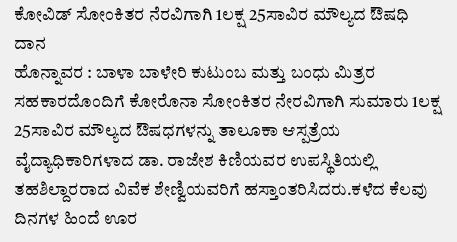ಕೋವಿಡ್ ಸೋಂಕಿತರ ನೆರವಿಗಾಗಿ 1ಲಕ್ಷ 25ಸಾವಿರ ಮೌಲ್ಯದ ಔಷಧಿ ದಾನ
ಹೊನ್ನಾವರ : ಬಾಳಾ ಬಾಳೇರಿ ಕುಟುಂಬ ಮತ್ತು ಬಂಧು ಮಿತ್ರರ ಸಹಕಾರದೊಂದಿಗೆ ಕೋರೊನಾ ಸೋಂಕಿತರ ನೇರವಿಗಾಗಿ ಸುಮಾರು 1ಲಕ್ಷ 25ಸಾವಿರ ಮೌಲ್ಯದ ಔಷಧಗಳನ್ನು ತಾಲೂಕಾ ಆಸ್ಪತ್ರೆಯ ವೈದ್ಯಾಧಿಕಾರಿಗಳಾದ ಡಾ. ರಾಜೇಶ ಕಿಣಿಯವರ ಉಪಸ್ಥಿತಿಯಲ್ಲಿ ತಹಶಿಲ್ದಾರರಾದ ವಿವೆಕ ಶೇಣ್ವಿಯವರಿಗೆ ಹಸ್ತಾಂತರಿಸಿದರು.ಕಳೆದ ಕೆಲವು ದಿನಗಳ ಹಿಂದೆ ಊರ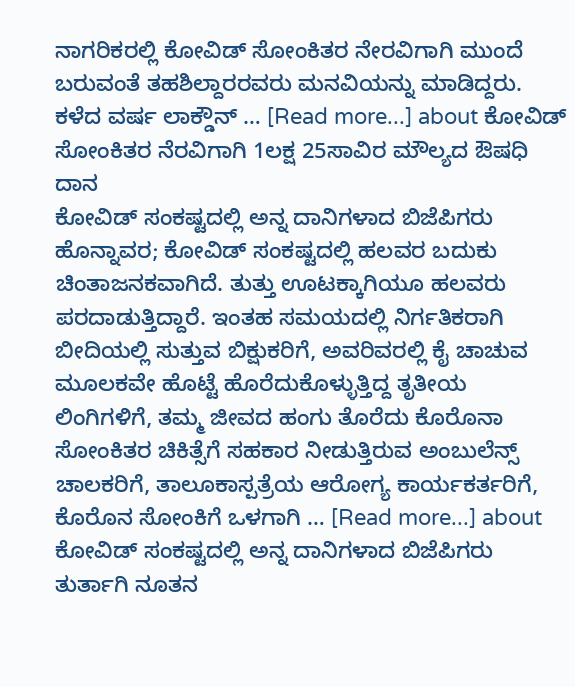ನಾಗರಿಕರಲ್ಲಿ ಕೋವಿಡ್ ಸೋಂಕಿತರ ನೇರವಿಗಾಗಿ ಮುಂದೆ ಬರುವಂತೆ ತಹಶಿಲ್ದಾರರವರು ಮನವಿಯನ್ನು ಮಾಡಿದ್ದರು. ಕಳೆದ ವರ್ಷ ಲಾಕ್ಡೌನ್ … [Read more...] about ಕೋವಿಡ್ ಸೋಂಕಿತರ ನೆರವಿಗಾಗಿ 1ಲಕ್ಷ 25ಸಾವಿರ ಮೌಲ್ಯದ ಔಷಧಿ ದಾನ
ಕೋವಿಡ್ ಸಂಕಷ್ಟದಲ್ಲಿ ಅನ್ನ ದಾನಿಗಳಾದ ಬಿಜೆಪಿಗರು
ಹೊನ್ನಾವರ; ಕೋವಿಡ್ ಸಂಕಷ್ಟದಲ್ಲಿ ಹಲವರ ಬದುಕು ಚಿಂತಾಜನಕವಾಗಿದೆ. ತುತ್ತು ಊಟಕ್ಕಾಗಿಯೂ ಹಲವರು ಪರದಾಡುತ್ತಿದ್ದಾರೆ. ಇಂತಹ ಸಮಯದಲ್ಲಿ ನಿರ್ಗತಿಕರಾಗಿ ಬೀದಿಯಲ್ಲಿ ಸುತ್ತುವ ಬಿಕ್ಷುಕರಿಗೆ, ಅವರಿವರಲ್ಲಿ ಕೈ ಚಾಚುವ ಮೂಲಕವೇ ಹೊಟ್ಟೆ ಹೊರೆದುಕೊಳ್ಳುತ್ತಿದ್ದ ತೃತೀಯ ಲಿಂಗಿಗಳಿಗೆ, ತಮ್ಮ ಜೀವದ ಹಂಗು ತೊರೆದು ಕೊರೊನಾ ಸೋಂಕಿತರ ಚಿಕಿತ್ಸೆಗೆ ಸಹಕಾರ ನೀಡುತ್ತಿರುವ ಅಂಬುಲೆನ್ಸ್ ಚಾಲಕರಿಗೆ, ತಾಲೂಕಾಸ್ಪತ್ರೆಯ ಆರೋಗ್ಯ ಕಾರ್ಯಕರ್ತರಿಗೆ, ಕೊರೊನ ಸೋಂಕಿಗೆ ಒಳಗಾಗಿ … [Read more...] about ಕೋವಿಡ್ ಸಂಕಷ್ಟದಲ್ಲಿ ಅನ್ನ ದಾನಿಗಳಾದ ಬಿಜೆಪಿಗರು
ತುರ್ತಾಗಿ ನೂತನ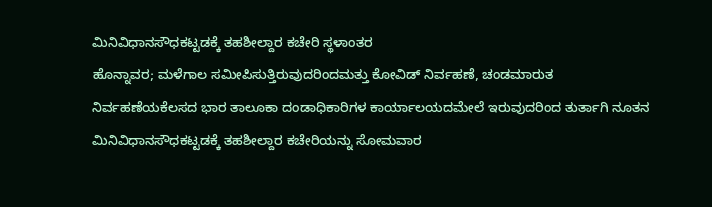ಮಿನಿವಿಧಾನಸೌಧಕಟ್ಟಡಕ್ಕೆ ತಹಶೀಲ್ದಾರ ಕಚೇರಿ ಸ್ಥಳಾಂತರ
ಹೊನ್ನಾವರ; ಮಳೆಗಾಲ ಸಮೀಪಿಸುತ್ತಿರುವುದರಿಂದಮತ್ತು ಕೋವಿಡ್ ನಿರ್ವಹಣೆ, ಚಂಡಮಾರುತ ನಿರ್ವಹಣೆಯಕೆಲಸದ ಭಾರ ತಾಲೂಕಾ ದಂಡಾಧಿಕಾರಿಗಳ ಕಾರ್ಯಾಲಯದಮೇಲೆ ಇರುವುದರಿಂದ ತುರ್ತಾಗಿ ನೂತನ ಮಿನಿವಿಧಾನಸೌಧಕಟ್ಟಡಕ್ಕೆ ತಹಶೀಲ್ದಾರ ಕಚೇರಿಯನ್ನು ಸೋಮವಾರ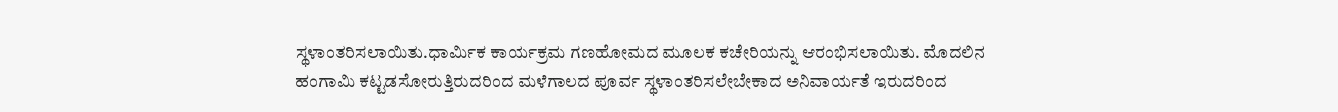ಸ್ಥಳಾಂತರಿಸಲಾಯಿತು.ಧಾರ್ಮಿಕ ಕಾರ್ಯಕ್ರಮ ಗಣಹೋಮದ ಮೂಲಕ ಕಚೇರಿಯನ್ನು ಆರಂಭಿಸಲಾಯಿತು. ಮೊದಲಿನ ಹಂಗಾಮಿ ಕಟ್ಟಡಸೋರುತ್ತಿರುದರಿಂದ ಮಳೆಗಾಲದ ಪೂರ್ವ ಸ್ಥಳಾಂತರಿಸಲೇಬೇಕಾದ ಅನಿವಾರ್ಯತೆ ಇರುದರಿಂದ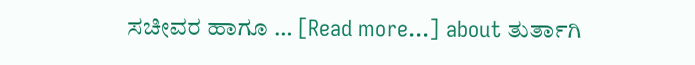ಸಚೀವರ ಹಾಗೂ … [Read more...] about ತುರ್ತಾಗಿ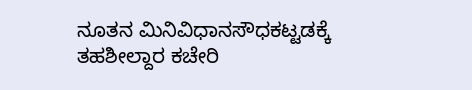ನೂತನ ಮಿನಿವಿಧಾನಸೌಧಕಟ್ಟಡಕ್ಕೆ ತಹಶೀಲ್ದಾರ ಕಚೇರಿ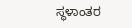ಸ್ಥಳಾಂತರ